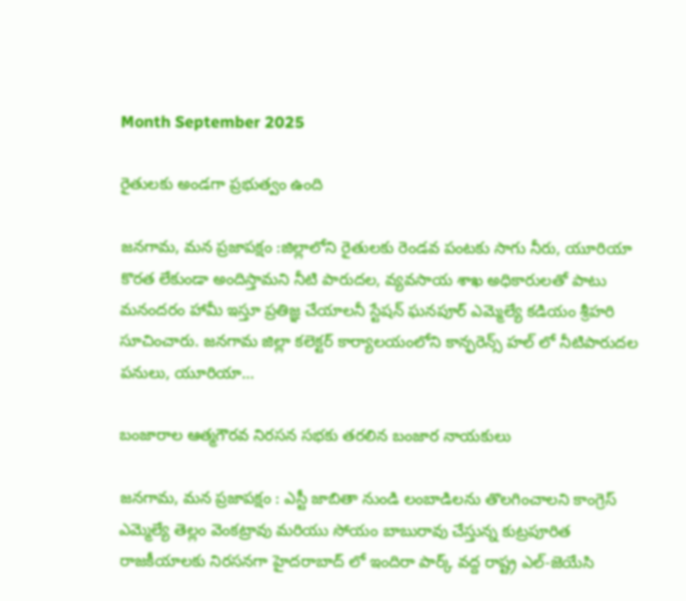Month September 2025

రైతులకు అండగా ప్రభుత్వం ఉంది

జనగామ, మన ప్రజాపక్షం :జిల్లాలోని రైతులకు రెండవ పంటకు సాగు నీరు, యూరియా కొరత లేకుండా అందిస్తామని నీటి పారుదల, వ్యవసాయ శాఖ అధికారులతో పాటు మనందరం హామీ ఇస్తూ ప్రతిజ్ఞ చేయాలనీ స్టేషన్ ఘనపూర్ ఎమ్మెల్యే కడియం శ్రీహరి సూచించారు. జనగామ జిల్లా కలెక్టర్ కార్యాలయంలోని కాన్ఫరెన్స్ హల్ లో నీటిపారుదల పనులు, యూరియా…

బంజారాల ఆత్మగౌరవ నిరసన సభకు తరలిన బంజార నాయకులు

జనగామ, మన ప్రజాపక్షం : ఎస్టీ జాబితా నుండి లంబాడిలను తొలగించాలని కాంగ్రెస్ ఎమ్మెల్యే తెల్లం వెంకట్రావు మరియు సోయం బాబురావు చేస్తున్న కుట్రపూరిత రాజకీయాలకు నిరసనగా హైదరాబాద్ లో ఇందిరా పార్క్ వద్ద రాష్ట్ర ఎల్-జెయేసి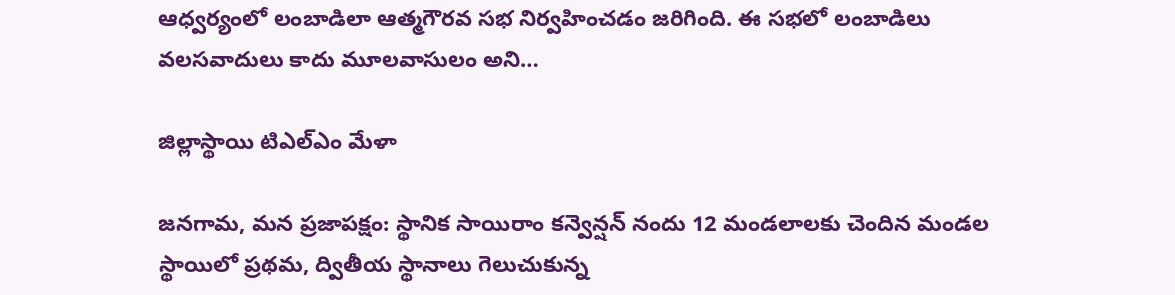ఆధ్వర్యంలో లంబాడిలా ఆత్మగౌరవ సభ నిర్వహించడం జరిగింది. ఈ సభలో లంబాడిలు వలసవాదులు కాదు మూలవాసులం అని…

జిల్లాస్థాయి టిఎల్ఎం మేళా

జనగామ, మన ప్రజాపక్షం: స్థానిక సాయిరాం కన్వెన్షన్ నందు 12 మండలాలకు చెందిన మండల స్థాయిలో ప్రథమ, ద్వితీయ స్థానాలు గెలుచుకున్న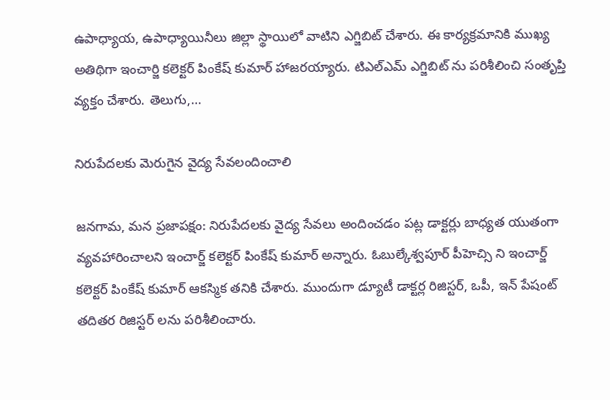ఉపాధ్యాయ, ఉపాధ్యాయినీలు జిల్లా స్థాయిలో వాటిని ఎగ్జిబిట్ చేశారు. ఈ కార్యక్రమానికి ముఖ్య అతిథిగా ఇంచార్జి కలెక్టర్ పింకేష్ కుమార్ హాజరయ్యారు. టిఎల్ఎమ్ ఎగ్జిబిట్ ను పరిశీలించి సంతృప్తి వ్యక్తం చేశారు. తెలుగు,…

నిరుపేదలకు మెరుగైన వైద్య సేవలందించాలి

జనగామ, మన ప్రజాపక్షం: నిరుపేదలకు వైద్య సేవలు అందించడం పట్ల డాక్టర్లు బాధ్యత యుతంగా వ్యవహారించాలని ఇంచార్జ్ కలెక్టర్ పింకేష్ కుమార్ అన్నారు. ఓబుల్కేశ్వపూర్ పీహెచ్సి ని ఇంచార్జ్ కలెక్టర్ పింకేష్ కుమార్ ఆకస్మిక తనికి చేశారు. ముందుగా డ్యూటీ డాక్టర్ల రిజిస్టర్, ఒపీ, ఇన్ పేషంట్ తదితర రిజిస్టర్ లను పరిశీలించారు.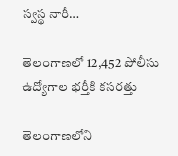స్వస్థ నారీ…

తెలంగాణలో 12,452 పోలీసు ఉద్యోగాల భర్తీకి కసరత్తు

తెలంగాణలోని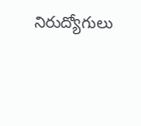నిరుద్యోగులు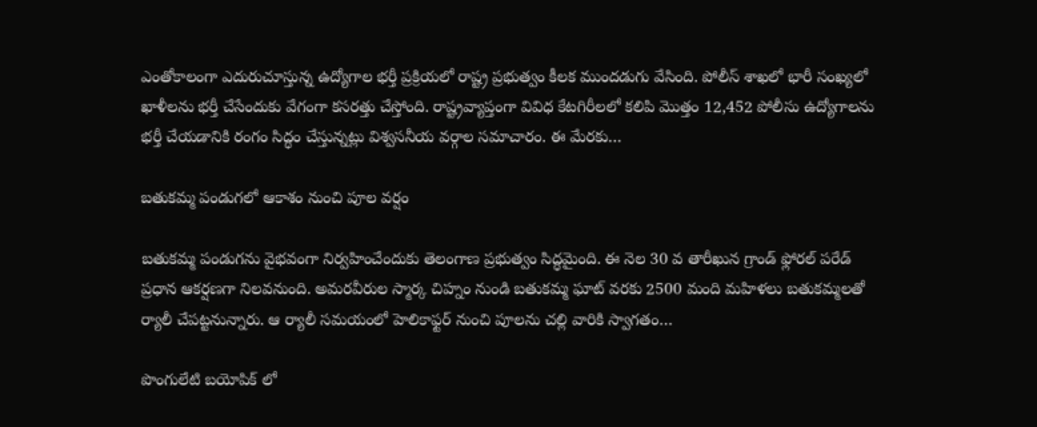ఎంతోకాలంగా ఎదురుచూస్తున్న ఉద్యోగాల భర్తీ ప్రక్రియలో రాష్ట్ర ప్రభుత్వం కీలక ముందడుగు వేసింది. పోలీస్ శాఖలో భారీ సంఖ్యలో ఖాళీలను భర్తీ చేసేందుకు వేగంగా కసరత్తు చేస్తోంది. రాష్ట్రవ్యాప్తంగా వివిధ కేటగిరీలలో కలిపి మొత్తం 12,452 పోలీసు ఉద్యోగాలను భర్తీ చేయడానికి రంగం సిద్ధం చేస్తున్నట్లు విశ్వసనీయ వర్గాల సమాచారం. ఈ మేరకు…

బతుకమ్మ పండుగలో ఆకాశం నుంచి పూల వర్షం

బతుకమ్మ పండుగను వైభవంగా నిర్వహించేందుకు తెలంగాణ ప్రభుత్వం సిద్ధమైంది. ఈ నెల 30 వ తారీఖున గ్రాండ్ ఫ్లోరల్ పరేడ్ ప్రధాన ఆకర్షణగా నిలవనుంది. అమరవీరుల స్మార్క చిహ్నం నుండి బతుకమ్మ ఘాట్ వరకు 2500 మంది మహిళలు బతుకమ్మలతో ర్యాలీ చేపట్టనున్నారు. ఆ ర్యాలీ సమయంలో హెలికాఫ్టర్ నుంచి పూలను చల్లి వారికి స్వాగతం…

పొంగులేటి బయోపిక్ లో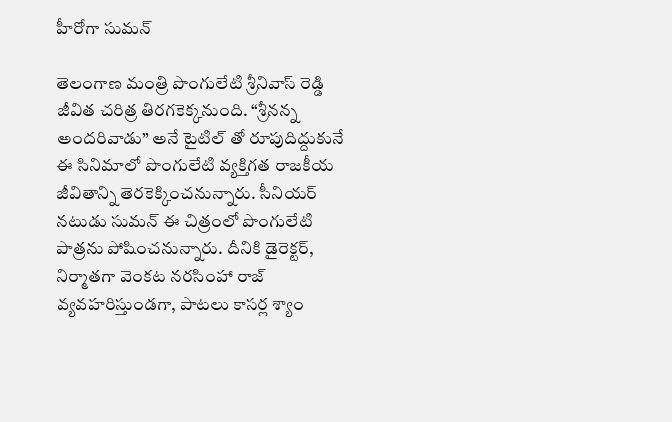హీరోగా సుమన్

తెలంగాణ మంత్రి పొంగులేటి శ్రీనివాస్ రెడ్డి జీవిత చరిత్ర తిరగకెక్కనుంది. “శ్రీనన్న అందరివాడు” అనే టైటిల్ తో రూపుదిద్దుకునే ఈ సినిమాలో పొంగులేటి వ్యక్తిగత రాజకీయ జీవితాన్ని తెరకెక్కించనున్నారు. సీనియర్ నటుడు సుమన్ ఈ చిత్రంలో పొంగులేటి పాత్రను పోషించనున్నారు. దీనికి డైరెక్టర్, నిర్మాతగా వెంకట నరసింహా రాజ్ వ్యవహరిస్తుండగా, పాటలు కాసర్ల శ్యాం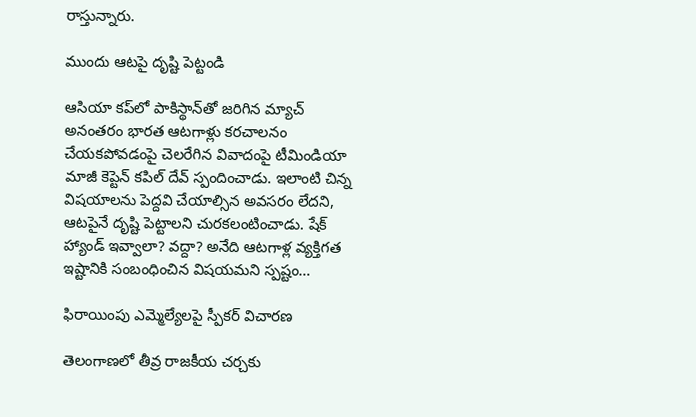రాస్తున్నారు.

ముందు ఆట‌పై దృష్టి పెట్టండి

ఆసియా కప్‌లో పాకిస్థాన్‌తో జరిగిన మ్యాచ్ అనంతరం భారత ఆటగాళ్లు కరచాలనం చేయకపోవడంపై చెలరేగిన వివాదంపై టీమిండియా మాజీ కెప్టెన్ కపిల్ దేవ్ స్పందించాడు. ఇలాంటి చిన్న విషయాలను పెద్దవి చేయాల్సిన అవసరం లేదని, ఆటపైనే దృష్టి పెట్టాలని చుర‌క‌లంటించాడు. షేక్ హ్యాండ్ ఇవ్వాలా? వద్దా? అనేది ఆటగాళ్ల వ్యక్తిగత ఇష్టానికి సంబంధించిన విషయమని స్పష్టం…

ఫిరాయింపు ఎమ్మెల్యేలపై స్పీకర్ విచారణ

తెలంగాణలో తీవ్ర రాజకీయ చర్చకు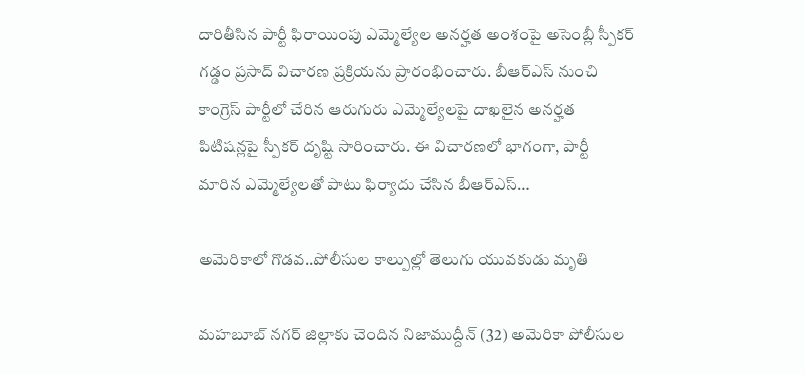దారితీసిన పార్టీ ఫిరాయింపు ఎమ్మెల్యేల అనర్హత అంశంపై అసెంబ్లీ స్పీకర్‌ గడ్డం ప్రసాద్ విచారణ ప్రక్రియను ప్రారంభించారు. బీఆర్‌ఎస్ నుంచి కాంగ్రెస్ పార్టీలో చేరిన ఆరుగురు ఎమ్మెల్యేలపై దాఖలైన అనర్హత పిటిషన్లపై స్పీకర్ దృష్టి సారించారు. ఈ విచారణలో భాగంగా, పార్టీ మారిన ఎమ్మెల్యేలతో పాటు ఫిర్యాదు చేసిన బీఆర్‌ఎస్…

అమెరికాలో గొడవ..పోలీసుల కాల్పుల్లో తెలుగు యువకుడు మృతి

మహబూబ్ నగర్ జిల్లాకు చెందిన నిజాముద్దీన్ (32) అమెరికా పోలీసుల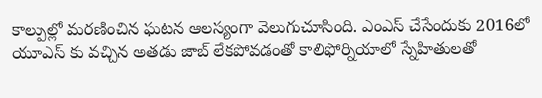కాల్పుల్లో మరణించిన ఘటన ఆలస్యంగా వెలుగుచూసింది. ఎంఎస్ చేసేందుకు 2016లో యూఎస్ కు వచ్చిన అతడు జాబ్ లేకపోవడంతో కాలిఫోర్నియాలో స్నేహితులతో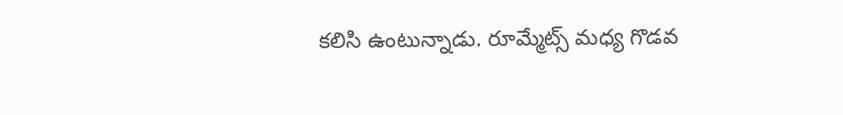కలిసి ఉంటున్నాడు. రూమ్మేట్స్ మధ్య గొడవ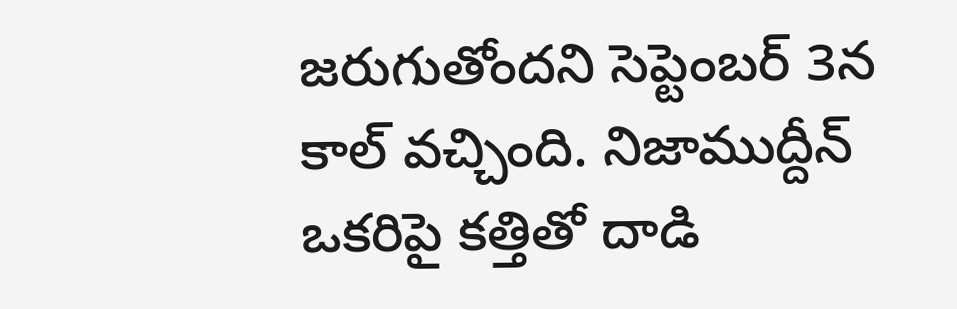జరుగుతోందని సెప్టెంబర్ 3న కాల్ వచ్చింది. నిజాముద్దీన్ ఒకరిపై కత్తితో దాడి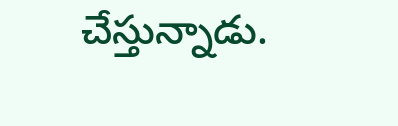చేస్తున్నాడు.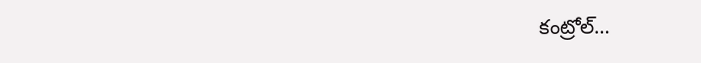కంట్రోల్…